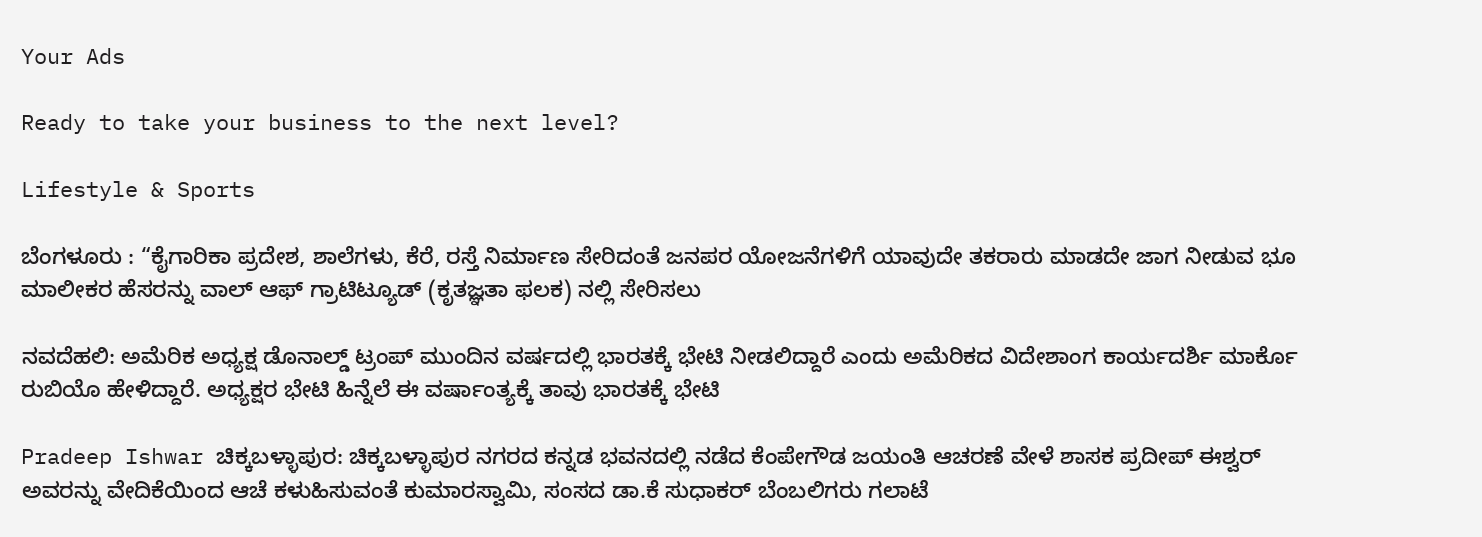Your Ads

Ready to take your business to the next level?

Lifestyle & Sports

ಬೆಂಗಳೂರು : “ಕೈಗಾರಿಕಾ ಪ್ರದೇಶ, ಶಾಲೆಗಳು, ಕೆರೆ, ರಸ್ತೆ ನಿರ್ಮಾಣ ಸೇರಿದಂತೆ ಜನಪರ ಯೋಜನೆಗಳಿಗೆ ಯಾವುದೇ ತಕರಾರು ಮಾಡದೇ ಜಾಗ ನೀಡುವ ಭೂ ಮಾಲೀಕರ ಹೆಸರನ್ನು ವಾಲ್ ಆಫ್ ಗ್ರಾಟಿಟ್ಯೂಡ್ (ಕೃತಜ್ಞತಾ ಫಲಕ) ನಲ್ಲಿ ಸೇರಿಸಲು

ನವದೆಹಲಿ: ಅಮೆರಿಕ ಅಧ್ಯಕ್ಷ ಡೊನಾಲ್ಡ್ ಟ್ರಂಪ್‌ ಮುಂದಿನ ವರ್ಷದಲ್ಲಿ ಭಾರತಕ್ಕೆ ಭೇಟಿ ನೀಡಲಿದ್ದಾರೆ ಎಂದು ಅಮೆರಿಕದ ವಿದೇಶಾಂಗ ಕಾರ್ಯದರ್ಶಿ ಮಾರ್ಕೊ ರುಬಿಯೊ ಹೇಳಿದ್ದಾರೆ. ಅಧ್ಯಕ್ಷರ ಭೇಟಿ ಹಿನ್ನೆಲೆ ಈ ವರ್ಷಾಂತ್ಯಕ್ಕೆ ತಾವು ಭಾರತಕ್ಕೆ ಭೇಟಿ

Pradeep Ishwar ಚಿಕ್ಕಬಳ್ಳಾಪುರ: ಚಿಕ್ಕಬಳ್ಳಾಪುರ ನಗರದ ಕನ್ನಡ ಭವನದಲ್ಲಿ ನಡೆದ ಕೆಂಪೇಗೌಡ ಜಯಂತಿ ಆಚರಣೆ ವೇಳೆ ಶಾಸಕ ಪ್ರದೀಪ್ ಈಶ್ವರ್‌ ಅವರನ್ನು ವೇದಿಕೆಯಿಂದ ಆಚೆ ಕಳುಹಿಸುವಂತೆ ಕುಮಾರಸ್ವಾಮಿ, ಸಂಸದ ಡಾ.ಕೆ ಸುಧಾಕರ್ ಬೆಂಬಲಿಗರು ಗಲಾಟೆ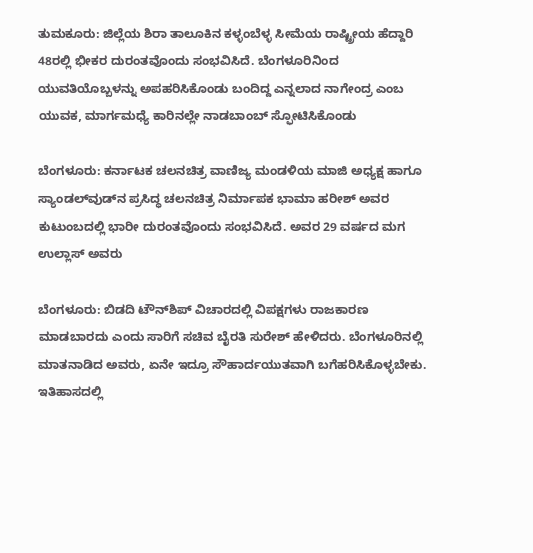ತುಮಕೂರು: ಜಿಲ್ಲೆಯ ಶಿರಾ ತಾಲೂಕಿನ ಕಳ್ಳಂಬೆಳ್ಳ ಸೀಮೆಯ ರಾಷ್ಟ್ರೀಯ ಹೆದ್ದಾರಿ 48ರಲ್ಲಿ ಭೀಕರ ದುರಂತವೊಂದು ಸಂಭವಿಸಿದೆ. ಬೆಂಗಳೂರಿನಿಂದ ಯುವತಿಯೊಬ್ಬಳನ್ನು ಅಪಹರಿಸಿಕೊಂಡು ಬಂದಿದ್ದ ಎನ್ನಲಾದ ನಾಗೇಂದ್ರ ಎಂಬ ಯುವಕ, ಮಾರ್ಗಮಧ್ಯೆ ಕಾರಿನಲ್ಲೇ ನಾಡಬಾಂಬ್ ಸ್ಫೋಟಿಸಿಕೊಂಡು

ಬೆಂಗಳೂರು: ಕರ್ನಾಟಕ ಚಲನಚಿತ್ರ ವಾಣಿಜ್ಯ ಮಂಡಳಿಯ ಮಾಜಿ ಅಧ್ಯಕ್ಷ ಹಾಗೂ ಸ್ಯಾಂಡಲ್‌ವುಡ್‌ನ ಪ್ರಸಿದ್ಧ ಚಲನಚಿತ್ರ ನಿರ್ಮಾಪಕ ಭಾಮಾ ಹರೀಶ್ ಅವರ ಕುಟುಂಬದಲ್ಲಿ ಭಾರೀ ದುರಂತವೊಂದು ಸಂಭವಿಸಿದೆ. ಅವರ 29 ವರ್ಷದ ಮಗ ಉಲ್ಲಾಸ್ ಅವರು

ಬೆಂಗಳೂರು: ಬಿಡದಿ ಟೌನ್‌ಶಿಪ್ ವಿಚಾರದಲ್ಲಿ ವಿಪಕ್ಷಗಳು ರಾಜಕಾರಣ ಮಾಡಬಾರದು ಎಂದು ಸಾರಿಗೆ ಸಚಿವ ಬೈರತಿ ಸುರೇಶ್ ಹೇಳಿದರು. ಬೆಂಗಳೂರಿನಲ್ಲಿ ಮಾತನಾಡಿದ ಅವರು, ಏನೇ ಇದ್ರೂ ಸೌಹಾರ್ದಯುತವಾಗಿ ಬಗೆಹರಿಸಿಕೊಳ್ಳಬೇಕು. ಇತಿಹಾಸದಲ್ಲಿ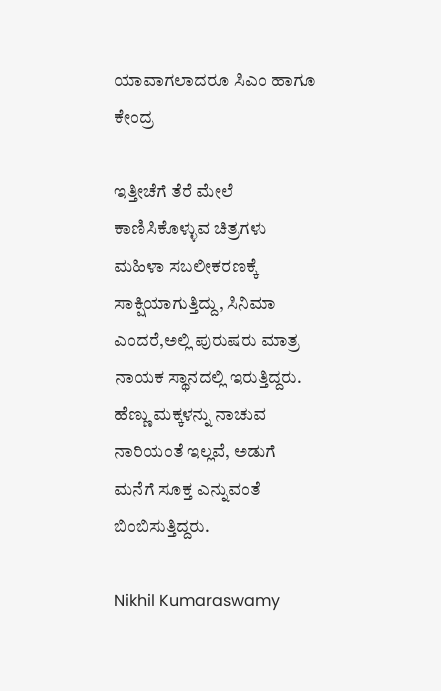ಯಾವಾಗಲಾದರೂ ಸಿಎಂ ಹಾಗೂ ಕೇಂದ್ರ

ಇತ್ತೀಚೆಗೆ ತೆರೆ ಮೇಲೆ ಕಾಣಿಸಿಕೊಳ್ಳುವ ಚಿತ್ರಗಳು ಮಹಿಳಾ ಸಬಲೀಕರಣಕ್ಕೆ ಸಾಕ್ಷಿಯಾಗುತ್ತಿದ್ದು, ಸಿನಿಮಾ ಎಂದರೆ,ಅಲ್ಲಿ ಪುರುಷರು ಮಾತ್ರ ನಾಯಕ ಸ್ಥಾನದಲ್ಲಿ ಇರುತ್ತಿದ್ದರು. ಹೆಣ್ಣು ಮಕ್ಕಳನ್ನು ನಾಚುವ ನಾರಿಯಂತೆ ಇಲ್ಲವೆ, ಅಡುಗೆ ಮನೆಗೆ ಸೂಕ್ತ ಎನ್ನುವಂತೆ ಬಿಂಬಿಸುತ್ತಿದ್ದರು.

Nikhil Kumaraswamy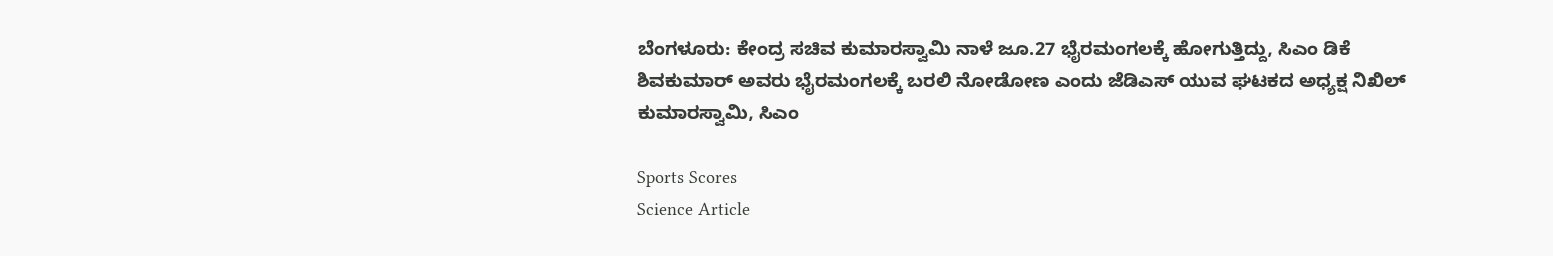ಬೆಂಗಳೂರು: ಕೇಂದ್ರ ಸಚಿವ ಕುಮಾರಸ್ವಾಮಿ ನಾಳೆ ಜೂ.27 ಭೈರಮಂಗಲಕ್ಕೆ ಹೋಗುತ್ತಿದ್ದು, ಸಿಎಂ ಡಿಕೆ ಶಿವಕುಮಾರ್ ಅವರು ಭೈರಮಂಗಲಕ್ಕೆ ಬರಲಿ ನೋಡೋಣ ಎಂದು ಜೆಡಿಎಸ್ ಯುವ ಘಟಕದ ಅಧ್ಯಕ್ಷ ನಿಖಿಲ್ ಕುಮಾರಸ್ವಾಮಿ, ಸಿಎಂ

Sports Scores
Science Article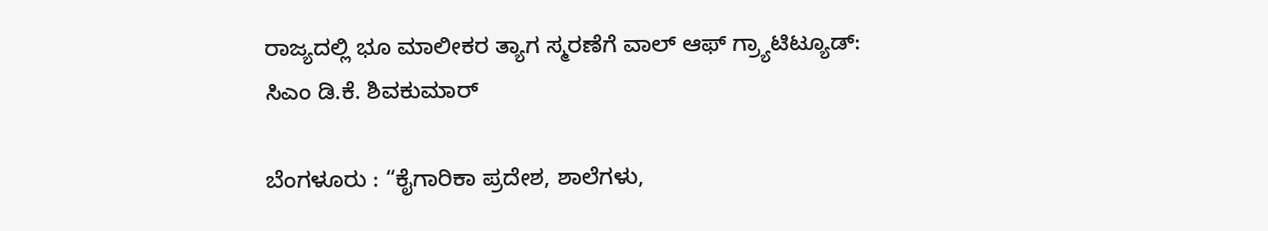ರಾಜ್ಯದಲ್ಲಿ ಭೂ ಮಾಲೀಕರ ತ್ಯಾಗ ಸ್ಮರಣೆಗೆ ವಾಲ್ ಆಫ್ ಗ್ರ್ಯಾಟಿಟ್ಯೂಡ್: ಸಿಎಂ ಡಿ.ಕೆ. ಶಿವಕುಮಾರ್

ಬೆಂಗಳೂರು : “ಕೈಗಾರಿಕಾ ಪ್ರದೇಶ, ಶಾಲೆಗಳು,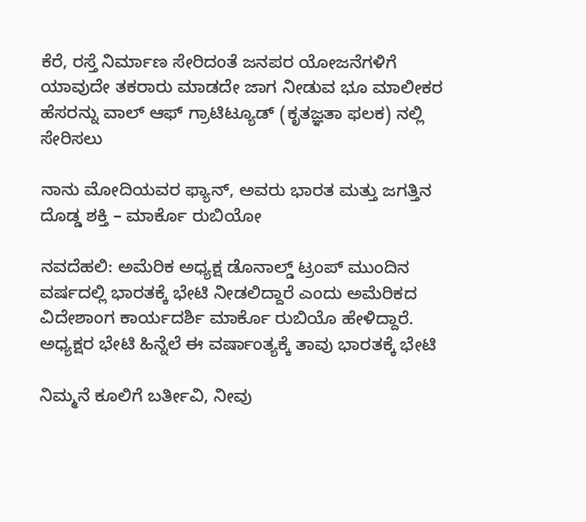ಕೆರೆ, ರಸ್ತೆ ನಿರ್ಮಾಣ ಸೇರಿದಂತೆ ಜನಪರ ಯೋಜನೆಗಳಿಗೆ ಯಾವುದೇ ತಕರಾರು ಮಾಡದೇ ಜಾಗ ನೀಡುವ ಭೂ ಮಾಲೀಕರ ಹೆಸರನ್ನು ವಾಲ್ ಆಫ್ ಗ್ರಾಟಿಟ್ಯೂಡ್ (ಕೃತಜ್ಞತಾ ಫಲಕ) ನಲ್ಲಿ ಸೇರಿಸಲು

ನಾನು ಮೋದಿಯವರ ಫ್ಯಾನ್, ಅವರು ಭಾರತ ಮತ್ತು ಜಗತ್ತಿನ ದೊಡ್ಡ ಶಕ್ತಿ – ಮಾರ್ಕೊ ರುಬಿಯೋ

ನವದೆಹಲಿ: ಅಮೆರಿಕ ಅಧ್ಯಕ್ಷ ಡೊನಾಲ್ಡ್ ಟ್ರಂಪ್‌ ಮುಂದಿನ ವರ್ಷದಲ್ಲಿ ಭಾರತಕ್ಕೆ ಭೇಟಿ ನೀಡಲಿದ್ದಾರೆ ಎಂದು ಅಮೆರಿಕದ ವಿದೇಶಾಂಗ ಕಾರ್ಯದರ್ಶಿ ಮಾರ್ಕೊ ರುಬಿಯೊ ಹೇಳಿದ್ದಾರೆ. ಅಧ್ಯಕ್ಷರ ಭೇಟಿ ಹಿನ್ನೆಲೆ ಈ ವರ್ಷಾಂತ್ಯಕ್ಕೆ ತಾವು ಭಾರತಕ್ಕೆ ಭೇಟಿ

ನಿಮ್ಮನೆ ಕೂಲಿಗೆ ಬರ್ತೀವಿ, ನೀವು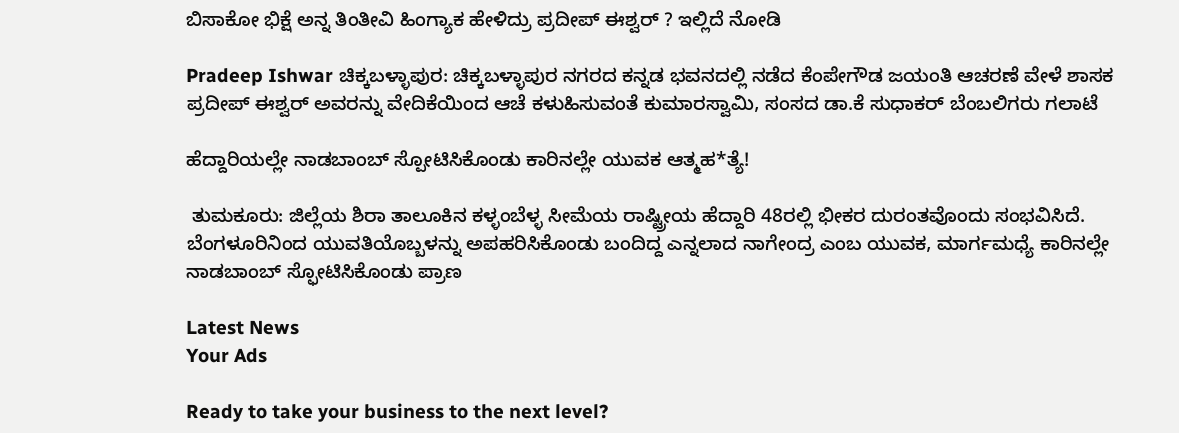ಬಿಸಾಕೋ ಭಿಕ್ಷೆ ಅನ್ನ ತಿಂತೀವಿ ಹಿಂಗ್ಯಾಕ ಹೇಳಿದ್ರು ಪ್ರದೀಪ್‌ ಈಶ್ವರ್‌ ? ಇಲ್ಲಿದೆ ನೋಡಿ

Pradeep Ishwar ಚಿಕ್ಕಬಳ್ಳಾಪುರ: ಚಿಕ್ಕಬಳ್ಳಾಪುರ ನಗರದ ಕನ್ನಡ ಭವನದಲ್ಲಿ ನಡೆದ ಕೆಂಪೇಗೌಡ ಜಯಂತಿ ಆಚರಣೆ ವೇಳೆ ಶಾಸಕ ಪ್ರದೀಪ್ ಈಶ್ವರ್‌ ಅವರನ್ನು ವೇದಿಕೆಯಿಂದ ಆಚೆ ಕಳುಹಿಸುವಂತೆ ಕುಮಾರಸ್ವಾಮಿ, ಸಂಸದ ಡಾ.ಕೆ ಸುಧಾಕರ್ ಬೆಂಬಲಿಗರು ಗಲಾಟೆ

ಹೆದ್ದಾರಿಯಲ್ಲೇ ನಾಡಬಾಂಬ್ ಸ್ಪೋಟಿಸಿಕೊಂಡು ಕಾರಿನಲ್ಲೇ ಯುವಕ ಆತ್ಮಹ*ತ್ಯೆ!

 ತುಮಕೂರು: ಜಿಲ್ಲೆಯ ಶಿರಾ ತಾಲೂಕಿನ ಕಳ್ಳಂಬೆಳ್ಳ ಸೀಮೆಯ ರಾಷ್ಟ್ರೀಯ ಹೆದ್ದಾರಿ 48ರಲ್ಲಿ ಭೀಕರ ದುರಂತವೊಂದು ಸಂಭವಿಸಿದೆ. ಬೆಂಗಳೂರಿನಿಂದ ಯುವತಿಯೊಬ್ಬಳನ್ನು ಅಪಹರಿಸಿಕೊಂಡು ಬಂದಿದ್ದ ಎನ್ನಲಾದ ನಾಗೇಂದ್ರ ಎಂಬ ಯುವಕ, ಮಾರ್ಗಮಧ್ಯೆ ಕಾರಿನಲ್ಲೇ ನಾಡಬಾಂಬ್ ಸ್ಫೋಟಿಸಿಕೊಂಡು ಪ್ರಾಣ

Latest News
Your Ads

Ready to take your business to the next level?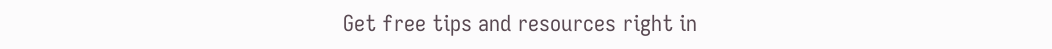Get free tips and resources right in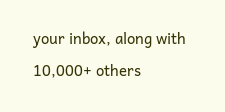your inbox, along with 10,000+ others